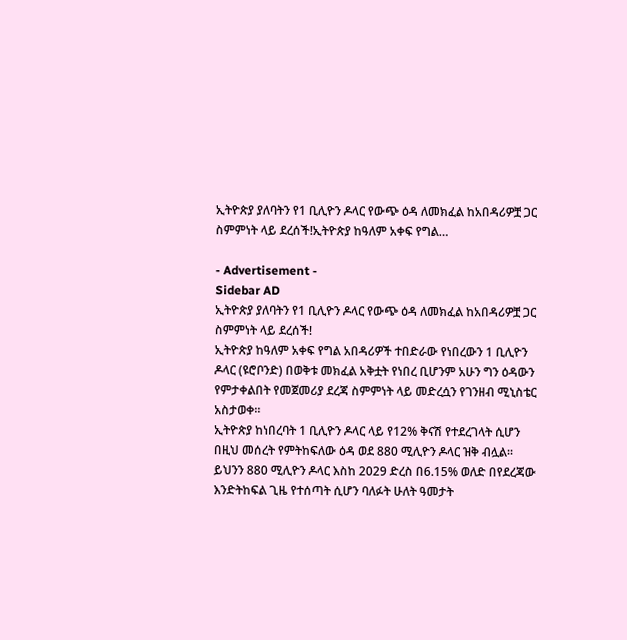ኢትዮጵያ ያለባትን የ1 ቢሊዮን ዶላር የውጭ ዕዳ ለመክፈል ከአበዳሪዎቿ ጋር ስምምነት ላይ ደረሰች!ኢትዮጵያ ከዓለም አቀፍ የግል…

- Advertisement -
Sidebar AD
ኢትዮጵያ ያለባትን የ1 ቢሊዮን ዶላር የውጭ ዕዳ ለመክፈል ከአበዳሪዎቿ ጋር ስምምነት ላይ ደረሰች!
ኢትዮጵያ ከዓለም አቀፍ የግል አበዳሪዎች ተበድራው የነበረውን 1 ቢሊዮን ዶላር (ዩሮቦንድ) በወቅቱ መክፈል አቅቷት የነበረ ቢሆንም አሁን ግን ዕዳውን የምታቀልበት የመጀመሪያ ደረጃ ስምምነት ላይ መድረሷን የገንዘብ ሚኒስቴር አስታወቀ።
ኢትዮጵያ ከነበረባት 1 ቢሊዮን ዶላር ላይ የ12% ቅናሽ የተደረገላት ሲሆን በዚህ መሰረት የምትከፍለው ዕዳ ወደ 880 ሚሊዮን ዶላር ዝቅ ብሏል።
ይህንን 880 ሚሊዮን ዶላር እስከ 2029 ድረስ በ6.15% ወለድ በየደረጃው እንድትከፍል ጊዜ የተሰጣት ሲሆን ባለፉት ሁለት ዓመታት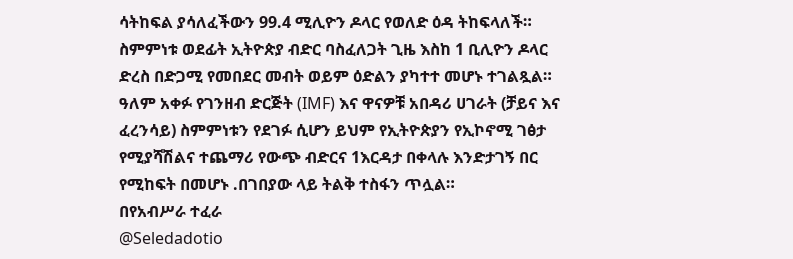ሳትከፍል ያሳለፈችውን 99.4 ሚሊዮን ዶላር የወለድ ዕዳ ትከፍላለች።
ስምምነቱ ወደፊት ኢትዮጵያ ብድር ባስፈለጋት ጊዜ እስከ 1 ቢሊዮን ዶላር ድረስ በድጋሚ የመበደር መብት ወይም ዕድልን ያካተተ መሆኑ ተገልጿል።
ዓለም አቀፉ የገንዘብ ድርጅት (IMF) እና ዋናዎቹ አበዳሪ ሀገራት (ቻይና እና ፈረንሳይ) ስምምነቱን የደገፉ ሲሆን ይህም የኢትዮጵያን የኢኮኖሚ ገፅታ የሚያሻሽልና ተጨማሪ የውጭ ብድርና 1እርዳታ በቀላሉ እንድታገኝ በር የሚከፍት በመሆኑ .በገበያው ላይ ትልቅ ተስፋን ጥሏል።
በየአብሥራ ተፈራ
@Seledadotio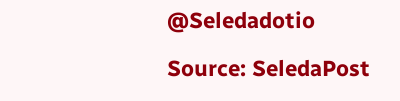@Seledadotio

Source: SeledaPost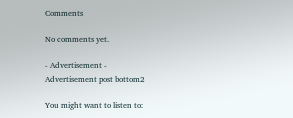Comments

No comments yet.

- Advertisement -
Advertisement post bottom2

You might want to listen to: